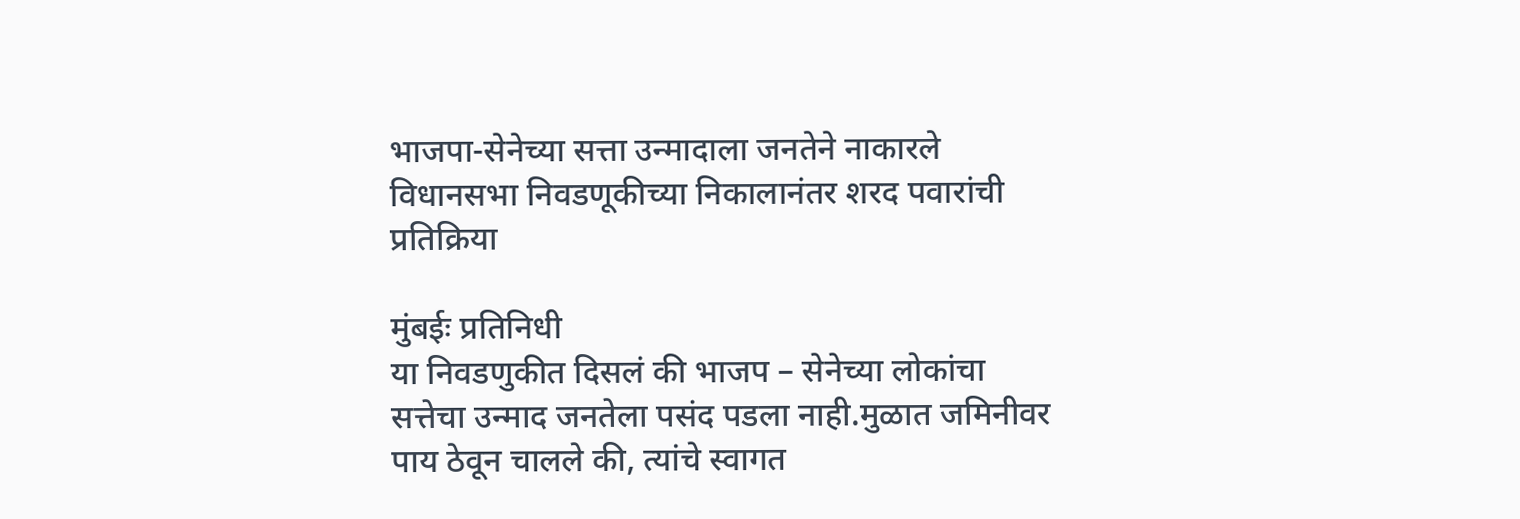भाजपा-सेनेच्या सत्ता उन्मादाला जनतेने नाकारले विधानसभा निवडणूकीच्या निकालानंतर शरद पवारांची प्रतिक्रिया

मुंबईः प्रतिनिधी
या निवडणुकीत दिसलं की भाजप – सेनेच्या लोकांचा सत्तेचा उन्माद जनतेला पसंद पडला नाही.मुळात जमिनीवर पाय ठेवून चालले की, त्यांचे स्वागत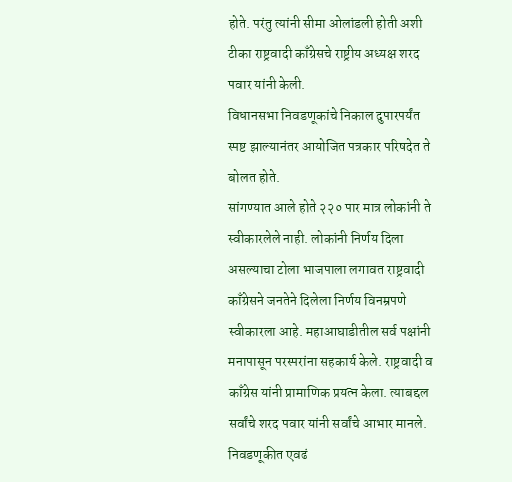होते. परंतु त्यांनी सीमा ओलांडली होती अशी टीका राष्ट्रवादी काँग्रेसचे राष्ट्रीय अध्यक्ष शरद पवार यांनी केली.
विधानसभा निवडणूकांचे निकाल दुपारपर्यंत स्पष्ट झाल्यानंतर आयोजित पत्रकार परिषदेत ते बोलत होते.
सांगण्यात आले होते २२० पार मात्र लोकांनी ते स्वीकारलेले नाही. लोकांनी निर्णय दिला असल्याचा टोला भाजपाला लगावत राष्ट्रवादी काँग्रेसने जनतेने दिलेला निर्णय विनम्रपणे स्वीकारला आहे. महाआघाडीतील सर्व पक्षांनी मनापासून परस्परांना सहकार्य केले. राष्ट्रवादी व काँग्रेस यांनी प्रामाणिक प्रयत्न केला. त्याबद्दल सर्वांचे शरद पवार यांनी सर्वांचे आभार मानले.
निवडणूकीत एवढं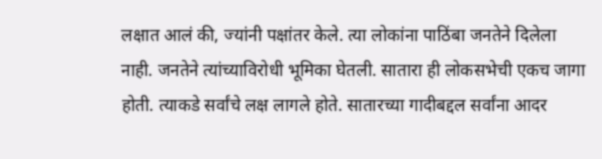लक्षात आलं की, ज्यांनी पक्षांतर केले. त्या लोकांना पाठिंबा जनतेने दिलेला नाही. जनतेने त्यांच्याविरोधी भूमिका घेतली. सातारा ही लोकसभेची एकच जागा होती. त्याकडे सर्वांचे लक्ष लागले होते. सातारच्या गादीबद्दल सर्वांना आदर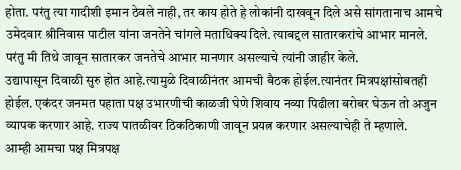होता. परंतु त्या गादीशी इमान ठेवले नाही, तर काय होते हे लोकांनी दाखवून दिले असे सांगतानाच आमचे उमेदवार श्रीनिवास पाटील यांना जनतेने चांगले मताधिक्य दिले. त्याबद्दल सातारकरांचे आभार मानले. परंतु मी तिथे जावून सातारकर जनतेचे आभार मानणार असल्याचे त्यांनी जाहीर केले.
उद्यापासून दिवाळी सुरु होत आहे.त्यामुळे दिवाळीनंतर आमची बैठक होईल.त्यानंतर मित्रपक्षांसोबतही होईल. एकंदर जनमत पहाता पक्ष उभारणीची काळजी घेणे शिवाय नव्या पिढीला बरोबर घेऊन तो अजुन व्यापक करणार आहे. राज्य पातळीवर ठिकठिकाणी जावून प्रयत्न करणार असल्याचेही ते म्हणाले.
आम्ही आमचा पक्ष मित्रपक्ष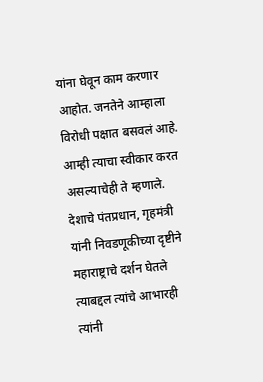यांना घेवून काम करणार आहोत. जनतेने आम्हाला विरोधी पक्षात बसवलं आहे. आम्ही त्याचा स्वीकार करत असल्याचेही ते म्हणाले.
देशाचे पंतप्रधान, गृहमंत्री यांनी निवडणूकीच्या दृष्टीने महाराष्ट्राचे दर्शन घेतले त्याबद्दल त्यांचे आभारही त्यांनी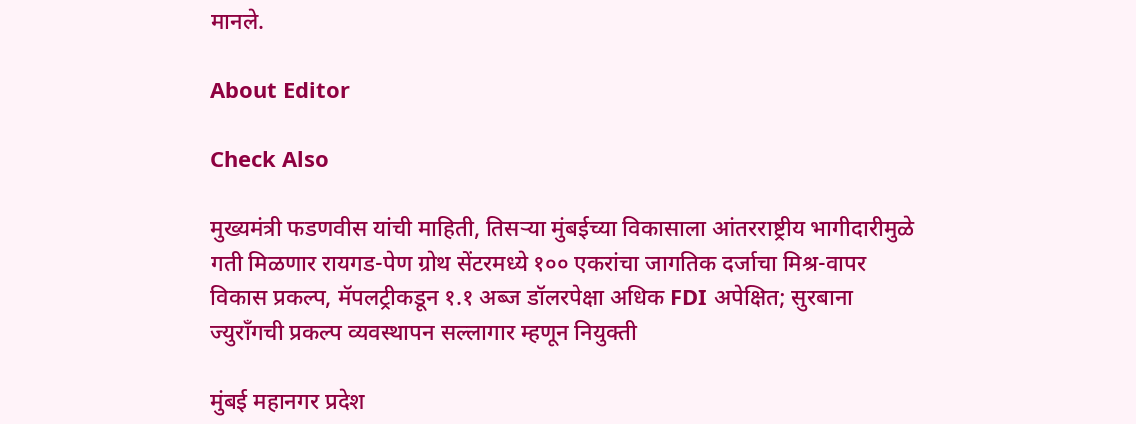मानले.

About Editor

Check Also

मुख्यमंत्री फडणवीस यांची माहिती, तिसऱ्या मुंबईच्या विकासाला आंतरराष्ट्रीय भागीदारीमुळे गती मिळणार रायगड-पेण ग्रोथ सेंटरमध्ये १०० एकरांचा जागतिक दर्जाचा मिश्र-वापर विकास प्रकल्प, मॅपलट्रीकडून १.१ अब्ज डॉलरपेक्षा अधिक FDI अपेक्षित; सुरबाना ज्युराँगची प्रकल्प व्यवस्थापन सल्लागार म्हणून नियुक्ती

मुंबई महानगर प्रदेश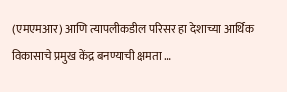(एमएमआर) आणि त्यापलीकडील परिसर हा देशाच्या आर्थिक विकासाचे प्रमुख केंद्र बनण्याची क्षमता …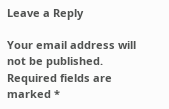Leave a Reply

Your email address will not be published. Required fields are marked *